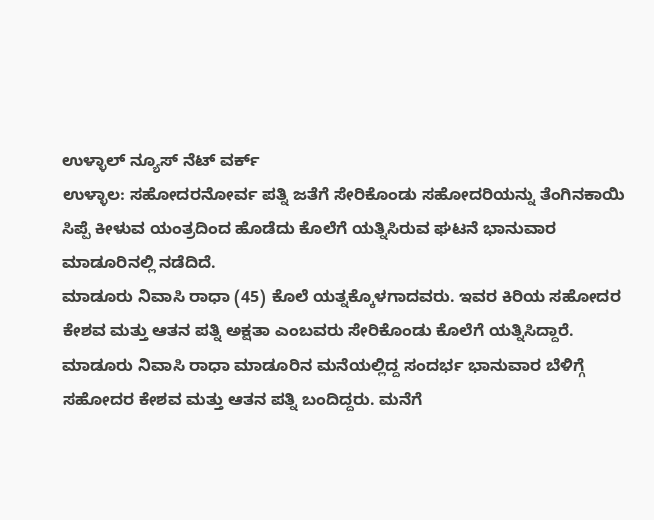ಉಳ್ಳಾಲ್ ನ್ಯೂಸ್ ನೆಟ್ ವರ್ಕ್
ಉಳ್ಳಾಲ: ಸಹೋದರನೋರ್ವ ಪತ್ನಿ ಜತೆಗೆ ಸೇರಿಕೊಂಡು ಸಹೋದರಿಯನ್ನು ತೆಂಗಿನಕಾಯಿ ಸಿಪ್ಪೆ ಕೀಳುವ ಯಂತ್ರದಿಂದ ಹೊಡೆದು ಕೊಲೆಗೆ ಯತ್ನಿಸಿರುವ ಘಟನೆ ಭಾನುವಾರ ಮಾಡೂರಿನಲ್ಲಿ ನಡೆದಿದೆ.
ಮಾಡೂರು ನಿವಾಸಿ ರಾಧಾ (45) ಕೊಲೆ ಯತ್ನಕ್ಕೊಳಗಾದವರು. ಇವರ ಕಿರಿಯ ಸಹೋದರ ಕೇಶವ ಮತ್ತು ಆತನ ಪತ್ನಿ ಅಕ್ಷತಾ ಎಂಬವರು ಸೇರಿಕೊಂಡು ಕೊಲೆಗೆ ಯತ್ನಿಸಿದ್ದಾರೆ.
ಮಾಡೂರು ನಿವಾಸಿ ರಾಧಾ ಮಾಡೂರಿನ ಮನೆಯಲ್ಲಿದ್ದ ಸಂದರ್ಭ ಭಾನುವಾರ ಬೆಳಿಗ್ಗೆ ಸಹೋದರ ಕೇಶವ ಮತ್ತು ಆತನ ಪತ್ನಿ ಬಂದಿದ್ದರು. ಮನೆಗೆ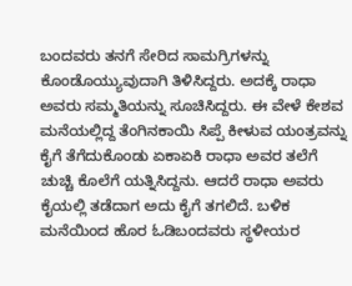ಬಂದವರು ತನಗೆ ಸೇರಿದ ಸಾಮಗ್ರಿಗಳನ್ನು ಕೊಂಡೊಯ್ಯುವುದಾಗಿ ತಿಳಿಸಿದ್ದರು. ಅದಕ್ಕೆ ರಾಧಾ ಅವರು ಸಮ್ಮತಿಯನ್ನು ಸೂಚಿಸಿದ್ದರು. ಈ ವೇಳೆ ಕೇಶವ ಮನೆಯಲ್ಲಿದ್ದ ತೆಂಗಿನಕಾಯಿ ಸಿಪ್ಪೆ ಕೀಳುವ ಯಂತ್ರವನ್ನು ಕೈಗೆ ತೆಗೆದುಕೊಂಡು ಏಕಾಏಕಿ ರಾಧಾ ಅವರ ತಲೆಗೆ ಚುಚ್ಚಿ ಕೊಲೆಗೆ ಯತ್ನಿಸಿದ್ದನು. ಆದರೆ ರಾಧಾ ಅವರು ಕೈಯಲ್ಲಿ ತಡೆದಾಗ ಅದು ಕೈಗೆ ತಗಲಿದೆ. ಬಳಿಕ ಮನೆಯಿಂದ ಹೊರ ಓಡಿಬಂದವರು ಸ್ಥಳೀಯರ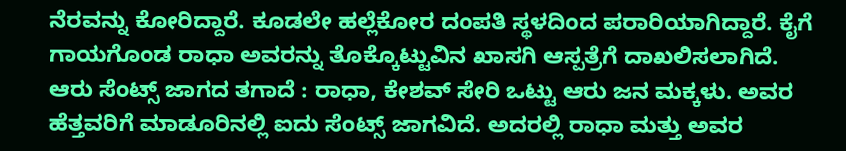ನೆರವನ್ನು ಕೋರಿದ್ದಾರೆ. ಕೂಡಲೇ ಹಲ್ಲೆಕೋರ ದಂಪತಿ ಸ್ಥಳದಿಂದ ಪರಾರಿಯಾಗಿದ್ದಾರೆ. ಕೈಗೆ ಗಾಯಗೊಂಡ ರಾಧಾ ಅವರನ್ನು ತೊಕ್ಕೊಟ್ಟುವಿನ ಖಾಸಗಿ ಆಸ್ಪತ್ರೆಗೆ ದಾಖಲಿಸಲಾಗಿದೆ.
ಆರು ಸೆಂಟ್ಸ್ ಜಾಗದ ತಗಾದೆ : ರಾಧಾ, ಕೇಶವ್ ಸೇರಿ ಒಟ್ಟು ಆರು ಜನ ಮಕ್ಕಳು. ಅವರ ಹೆತ್ತವರಿಗೆ ಮಾಡೂರಿನಲ್ಲಿ ಐದು ಸೆಂಟ್ಸ್ ಜಾಗವಿದೆ. ಅದರಲ್ಲಿ ರಾಧಾ ಮತ್ತು ಅವರ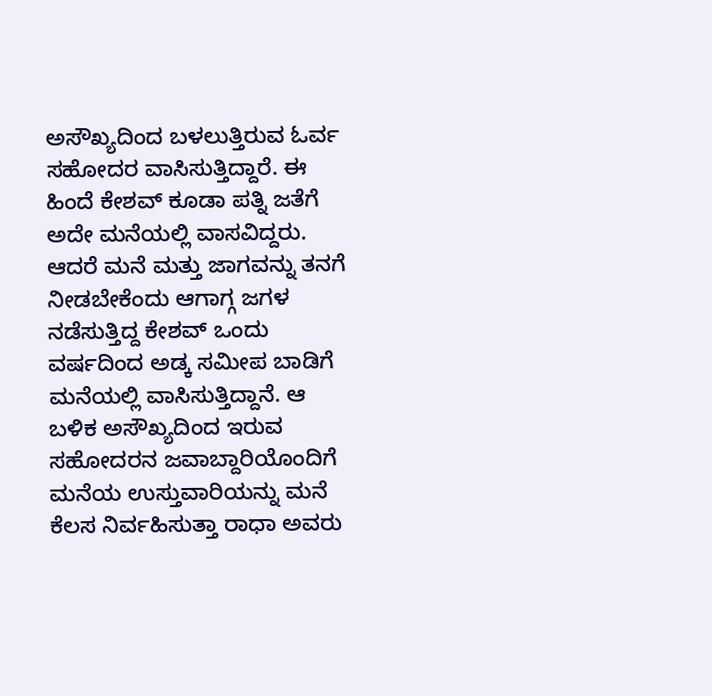ಅಸೌಖ್ಯದಿಂದ ಬಳಲುತ್ತಿರುವ ಓರ್ವ ಸಹೋದರ ವಾಸಿಸುತ್ತಿದ್ದಾರೆ. ಈ ಹಿಂದೆ ಕೇಶವ್ ಕೂಡಾ ಪತ್ನಿ ಜತೆಗೆ ಅದೇ ಮನೆಯಲ್ಲಿ ವಾಸವಿದ್ದರು. ಆದರೆ ಮನೆ ಮತ್ತು ಜಾಗವನ್ನು ತನಗೆ ನೀಡಬೇಕೆಂದು ಆಗಾಗ್ಗ ಜಗಳ ನಡೆಸುತ್ತಿದ್ದ ಕೇಶವ್ ಒಂದು ವರ್ಷದಿಂದ ಅಡ್ಕ ಸಮೀಪ ಬಾಡಿಗೆ ಮನೆಯಲ್ಲಿ ವಾಸಿಸುತ್ತಿದ್ದಾನೆ. ಆ ಬಳಿಕ ಅಸೌಖ್ಯದಿಂದ ಇರುವ ಸಹೋದರನ ಜವಾಬ್ದಾರಿಯೊಂದಿಗೆ ಮನೆಯ ಉಸ್ತುವಾರಿಯನ್ನು ಮನೆ ಕೆಲಸ ನಿರ್ವಹಿಸುತ್ತಾ ರಾಧಾ ಅವರು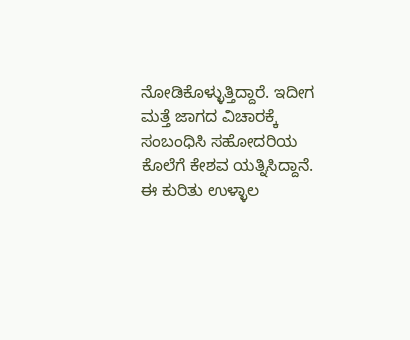ನೋಡಿಕೊಳ್ಳುತ್ತಿದ್ದಾರೆ. ಇದೀಗ ಮತ್ತೆ ಜಾಗದ ವಿಚಾರಕ್ಕೆ ಸಂಬಂಧಿಸಿ ಸಹೋದರಿಯ ಕೊಲೆಗೆ ಕೇಶವ ಯತ್ನಿಸಿದ್ದಾನೆ. ಈ ಕುರಿತು ಉಳ್ಳಾಲ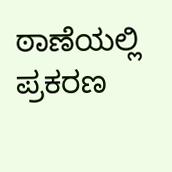ಠಾಣೆಯಲ್ಲಿ ಪ್ರಕರಣ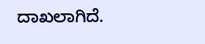ದಾಖಲಾಗಿದೆ.